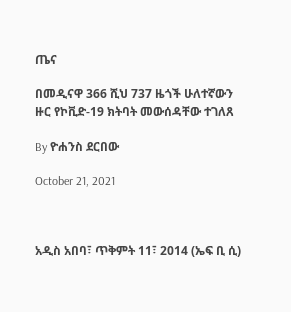ጤና

በመዲናዋ 366 ሺህ 737 ዜጎች ሁለተኛውን ዙር የኮቪድ-19 ክትባት መውሰዳቸው ተገለጸ

By ዮሐንስ ደርበው

October 21, 2021



አዲስ አበባ፣ ጥቅምት 11፣ 2014 (ኤፍ ቢ ሲ)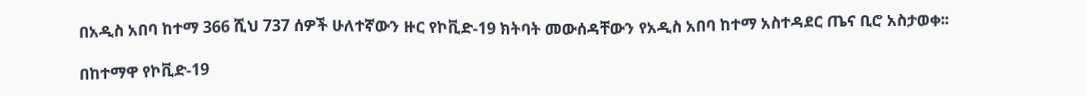በአዲስ አበባ ከተማ 366 ሺህ 737 ሰዎች ሁለተኛውን ዙር የኮቪድ-19 ክትባት መውሰዳቸውን የአዲስ አበባ ከተማ አስተዳደር ጤና ቢሮ አስታወቀ፡፡

በከተማዋ የኮቪድ-19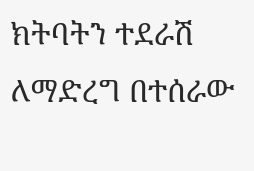ክትባትን ተደራሽ ለማድረግ በተሰራው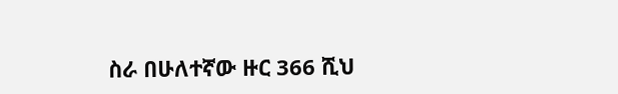ስራ በሁለተኛው ዙር 366 ሺህ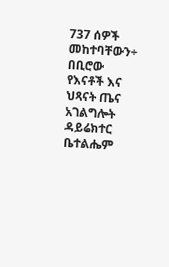737 ሰዎች መከተባቸውን÷ በቢሮው የእናቶች እና ህጻናት ጤና አገልግሎት ዳይሬክተር ቤተልሔም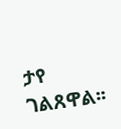ታየ ገልጸዋል፡፡